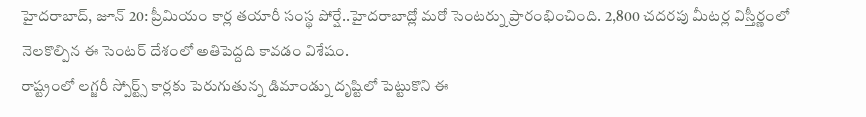హైదరాబాద్, జూన్ 20: ప్రీమియం కార్ల తయారీ సంస్థ పోర్షే..హైదరాబాద్లో మరో సెంటర్ను ప్రారంభించింది. 2,800 చదరపు మీటర్ల విస్తీర్ణంలో నెలకొల్పిన ఈ సెంటర్ దేశంలో అతిపెద్దది కావడం విశేషం.
రాష్ట్రంలో లగ్జరీ స్పోర్ట్స్ కార్లకు పెరుగుతున్న డిమాండ్ను దృష్టిలో పెట్టుకొని ఈ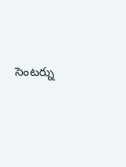సెంటర్ను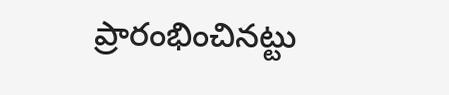ప్రారంభించినట్టు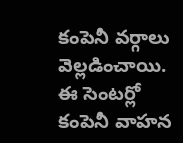కంపెనీ వర్గాలు వెల్లడించాయి. ఈ సెంటర్లో కంపెనీ వాహన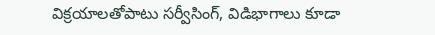విక్రయాలతోపాటు సర్వీసింగ్, విడిభాగాలు కూడా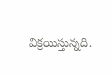విక్రయిస్తున్నది.